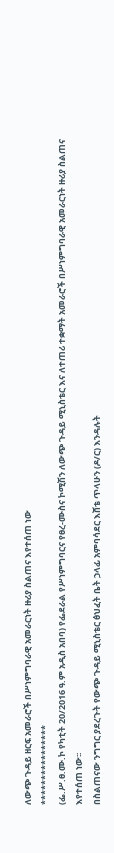ለውጭ ጉዳይ ዘርፍ አመራሮች በሥነምግባራዊ አመራርነት ዙሪያ ስልጠና እየተሰጠ ነው
****************
(ፌ.ሥ.ፀ.ሙ.ኮ የካቲት 20/2016 ዓ.ም አዲስ አበባ) የፌደራል የሥነምግባርና የፀረ-ሙስና ኮሚሽን ለውጭ ጉዳይ ሚኒስቴር እና ለተጠሪ ተቋማት አመራሮች በሥነምግባራዊ አመራርነት ዙሪያ ስልጠና እየተሰጠ ነው፡፡
በስልጠናው ንግግር ያደረጉት የውጭ ጉዳይ ሚኒስቴር ፅህፈት ቤት ኃላፊ አምባሳደር እሸቴ ጥላሁን (ዶ/ር) እንዳሉት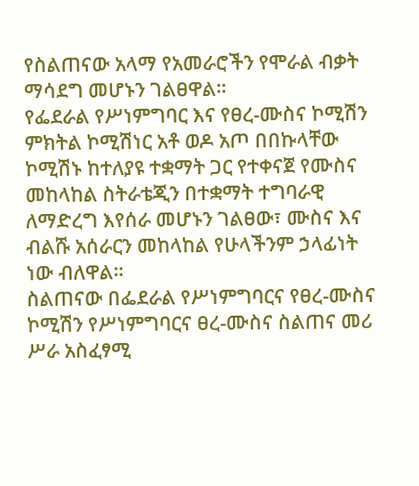የስልጠናው አላማ የአመራሮችን የሞራል ብቃት ማሳደግ መሆኑን ገልፀዋል፡፡
የፌደራል የሥነምግባር እና የፀረ-ሙስና ኮሚሽን ምክትል ኮሚሽነር አቶ ወዶ አጦ በበኩላቸው ኮሚሽኑ ከተለያዩ ተቋማት ጋር የተቀናጀ የሙስና መከላከል ስትራቴጂን በተቋማት ተግባራዊ ለማድረግ እየሰራ መሆኑን ገልፀው፣ ሙስና እና ብልሹ አሰራርን መከላከል የሁላችንም ኃላፊነት ነው ብለዋል።
ስልጠናው በፌደራል የሥነምግባርና የፀረ-ሙስና ኮሚሽን የሥነምግባርና ፀረ-ሙስና ስልጠና መሪ ሥራ አስፈፃሚ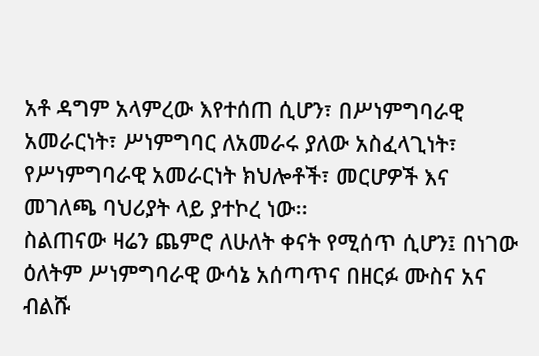አቶ ዳግም አላምረው እየተሰጠ ሲሆን፣ በሥነምግባራዊ አመራርነት፣ ሥነምግባር ለአመራሩ ያለው አስፈላጊነት፣ የሥነምግባራዊ አመራርነት ክህሎቶች፣ መርሆዎች እና መገለጫ ባህሪያት ላይ ያተኮረ ነው፡፡
ስልጠናው ዛሬን ጨምሮ ለሁለት ቀናት የሚሰጥ ሲሆን፤ በነገው ዕለትም ሥነምግባራዊ ውሳኔ አሰጣጥና በዘርፉ ሙስና አና ብልሹ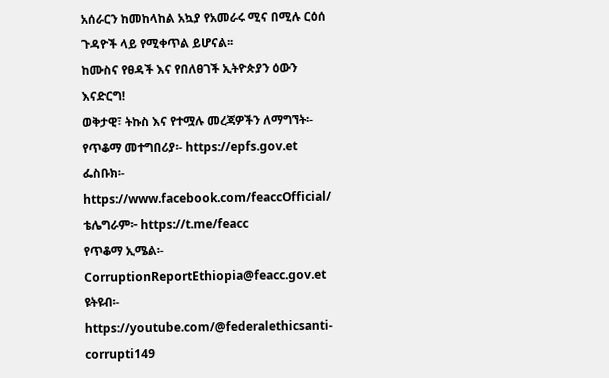አሰራርን ከመከላከል አኳያ የአመራሩ ሚና በሚሉ ርዕሰ ጉዳዮች ላይ የሚቀጥል ይሆናል፡፡
ከሙስና የፀዳች እና የበለፀገች ኢትዮጵያን ዕውን እናድርግ!
ወቅታዊ፣ ትኩስ እና የተሟሉ መረጃዎችን ለማግኘት፡-
የጥቆማ መተግበሪያ፡- https://epfs.gov.et
ፌስቡክ፡- https://www.facebook.com/feaccOfficial/
ቴሌግራም፦ https://t.me/feacc
የጥቆማ ኢሜል፡- CorruptionReportEthiopia@feacc.gov.et
ዩትዩብ፡- https://youtube.com/@federalethicsanti-corrupti149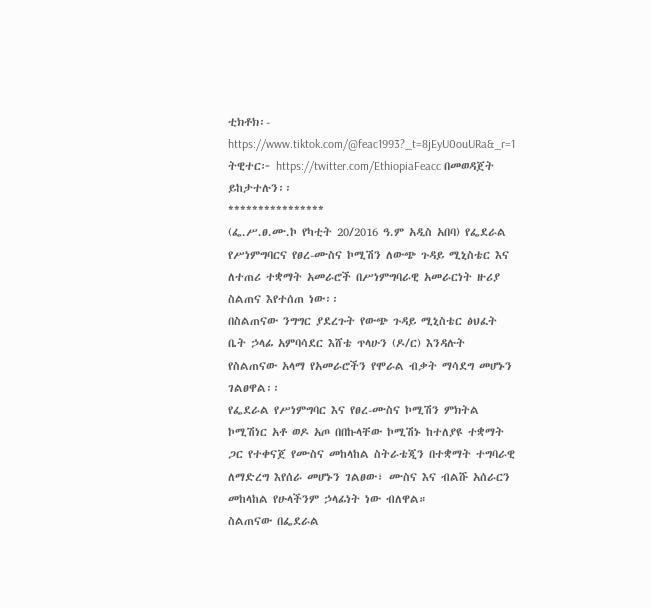ቲክቶክ፡- https://www.tiktok.com/@feac1993?_t=8jEyU0ouURa&_r=1
ትዊተር፦ https://twitter.com/EthiopiaFeacc በመወዳጀት ይከታተሉን፡፡
****************
(ፌ.ሥ.ፀ.ሙ.ኮ የካቲት 20/2016 ዓ.ም አዲስ አበባ) የፌደራል የሥነምግባርና የፀረ-ሙስና ኮሚሽን ለውጭ ጉዳይ ሚኒስቴር እና ለተጠሪ ተቋማት አመራሮች በሥነምግባራዊ አመራርነት ዙሪያ ስልጠና እየተሰጠ ነው፡፡
በስልጠናው ንግግር ያደረጉት የውጭ ጉዳይ ሚኒስቴር ፅህፈት ቤት ኃላፊ አምባሳደር እሸቴ ጥላሁን (ዶ/ር) እንዳሉት የስልጠናው አላማ የአመራሮችን የሞራል ብቃት ማሳደግ መሆኑን ገልፀዋል፡፡
የፌደራል የሥነምግባር እና የፀረ-ሙስና ኮሚሽን ምክትል ኮሚሽነር አቶ ወዶ አጦ በበኩላቸው ኮሚሽኑ ከተለያዩ ተቋማት ጋር የተቀናጀ የሙስና መከላከል ስትራቴጂን በተቋማት ተግባራዊ ለማድረግ እየሰራ መሆኑን ገልፀው፣ ሙስና እና ብልሹ አሰራርን መከላከል የሁላችንም ኃላፊነት ነው ብለዋል።
ስልጠናው በፌደራል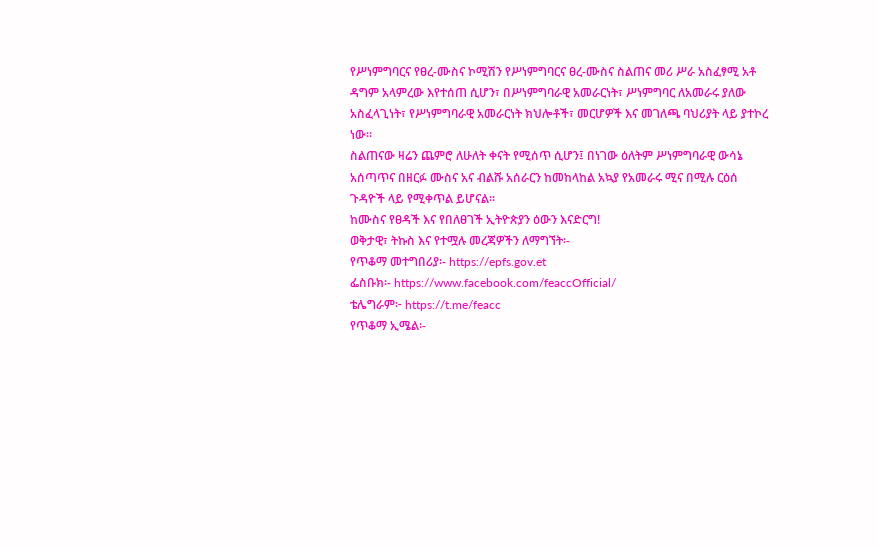የሥነምግባርና የፀረ-ሙስና ኮሚሽን የሥነምግባርና ፀረ-ሙስና ስልጠና መሪ ሥራ አስፈፃሚ አቶ ዳግም አላምረው እየተሰጠ ሲሆን፣ በሥነምግባራዊ አመራርነት፣ ሥነምግባር ለአመራሩ ያለው አስፈላጊነት፣ የሥነምግባራዊ አመራርነት ክህሎቶች፣ መርሆዎች እና መገለጫ ባህሪያት ላይ ያተኮረ ነው፡፡
ስልጠናው ዛሬን ጨምሮ ለሁለት ቀናት የሚሰጥ ሲሆን፤ በነገው ዕለትም ሥነምግባራዊ ውሳኔ አሰጣጥና በዘርፉ ሙስና አና ብልሹ አሰራርን ከመከላከል አኳያ የአመራሩ ሚና በሚሉ ርዕሰ ጉዳዮች ላይ የሚቀጥል ይሆናል፡፡
ከሙስና የፀዳች እና የበለፀገች ኢትዮጵያን ዕውን እናድርግ!
ወቅታዊ፣ ትኩስ እና የተሟሉ መረጃዎችን ለማግኘት፡-
የጥቆማ መተግበሪያ፡- https://epfs.gov.et
ፌስቡክ፡- https://www.facebook.com/feaccOfficial/
ቴሌግራም፦ https://t.me/feacc
የጥቆማ ኢሜል፡-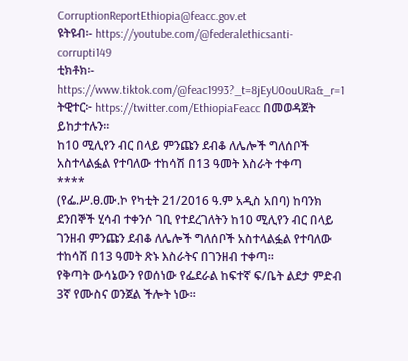CorruptionReportEthiopia@feacc.gov.et
ዩትዩብ፡- https://youtube.com/@federalethicsanti-corrupti149
ቲክቶክ፡- https://www.tiktok.com/@feac1993?_t=8jEyU0ouURa&_r=1
ትዊተር፦ https://twitter.com/EthiopiaFeacc በመወዳጀት ይከታተሉን፡፡
ከ10 ሚሊየን ብር በላይ ምንጩን ደብቆ ለሌሎች ግለሰቦች አስተላልፏል የተባለው ተከሳሽ በ13 ዓመት እስራት ተቀጣ
****
(የፌ.ሥ.ፀ.ሙ.ኮ የካቲት 21/2016 ዓ.ም አዲስ አበባ) ከባንክ ደንበኞች ሂሳብ ተቀንሶ ገቢ የተደረገለትን ከ10 ሚሊየን ብር በላይ ገንዘብ ምንጩን ደብቆ ለሌሎች ግለሰቦች አስተላልፏል የተባለው ተከሳሽ በ13 ዓመት ጽኑ እስራትና በገንዘብ ተቀጣ።
የቅጣት ውሳኔውን የወሰነው የፌደራል ከፍተኛ ፍ/ቤት ልደታ ምድብ 3ኛ የሙስና ወንጀል ችሎት ነው።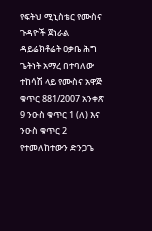የፍትህ ሚኒስቴር የሙስና ጉዳዮች ጀነራል ዳይሬክቶሬት ዐቃቤ ሕግ ጌትነት አማረ በተባለው ተከሳሽ ላይ የሙስና አዋጅ ቁጥር 881/2007 አንቀጽ 9 ንዑስ ቁጥር 1 (ለ) እና ንዑስ ቁጥር 2 የተመለከተውን ድንጋጌ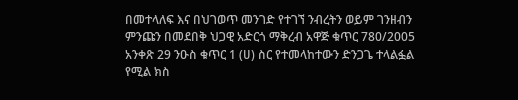በመተላለፍ እና በህገወጥ መንገድ የተገኘ ንብረትን ወይም ገንዘብን ምንጩን በመደበቅ ህጋዊ አድርጎ ማቅረብ አዋጅ ቁጥር 780/2005 አንቀጽ 29 ንዑስ ቁጥር 1 (ሀ) ስር የተመላከተውን ድንጋጌ ተላልፏል የሚል ክስ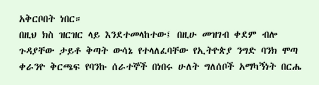አቅርቦበት ነበር።
በዚህ ክስ ዝርዝር ላይ እንደተመላከተው፤ በዚሁ መዝገብ ቀደም ብሎ ጉዳያቸው ታይቶ ቅጣት ውሳኔ የተላለፈባቸው የኢትዮጵያ ንግድ ባንክ ሞጣ ቀራንዮ ቅርጫፍ የባንኩ ሰራተኞች በነበሩ ሁለት ግለሰቦች አማካኝነት በርሔ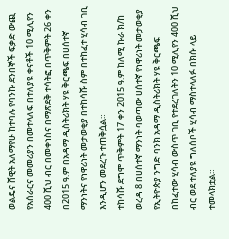ወልዴና ሸዊት አለማየሁ ከተባሉ የባንኩ ደንበኞች ፍቃድ ውጪ የአሰራርና መመሪያን በመተላለፍ በተለያዩ ቀናቶች 10 ሚሊየን 400 ሺህ ብር በመቀነስና በማጽደቅ ተሳትፎ በጥቅምት 26 ቀን በ2015 ዓ.ም በአዳማ ዲስትሪክት ሃዩ ቅርጫፍ በሀሰተኛ ማንነትና የነዋሪነት መታወቂያ በተከሳሹ ስም በተከፈተ ሂሳብ ገቢ እንዲሆን መደረጉ ተጠቅሷል።
ተከሳሹ ደግሞ ጥቅምት 17 ቀን 2015 ዓ.ም ከለሚ ኩራ ክ/ከ ወረዳ 8 በሀሰተኛ ማንነት ባወጣው ሀሰተኛ የነዋሪነት መታወቂያ የኢትዮጵያ ንግድ ባንክ አዳማ ዲስትሪክት ሃዩ ቅርጫፍ በከፈተው ሂሳብ ውስጥ ገቢ የተደረገለትን 10 ሚሊየን 400 ሺህ ብር ወደ ተለያዩ ግለሰቦች ሂሳብ ማስተላለፉ በክሱ ላይ ተመላክቷል።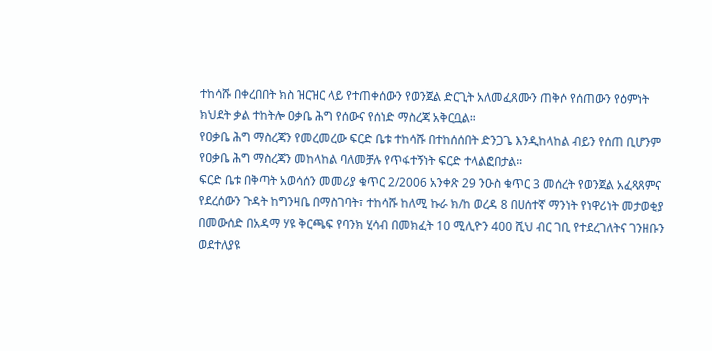ተከሳሹ በቀረበበት ክስ ዝርዝር ላይ የተጠቀሰውን የወንጀል ድርጊት አለመፈጸሙን ጠቅሶ የሰጠውን የዕምነት ክህደት ቃል ተከትሎ ዐቃቤ ሕግ የሰውና የሰነድ ማስረጃ አቅርቧል።
የዐቃቤ ሕግ ማስረጃን የመረመረው ፍርድ ቤቱ ተከሳሹ በተከሰሰበት ድንጋጌ እንዲከላከል ብይን የሰጠ ቢሆንም የዐቃቤ ሕግ ማስረጃን መከላከል ባለመቻሉ የጥፋተኝነት ፍርድ ተላልፎበታል።
ፍርድ ቤቱ በቅጣት አወሳሰን መመሪያ ቁጥር 2/2006 አንቀጽ 29 ንዑስ ቁጥር 3 መሰረት የወንጀል አፈጻጸምና የደረሰውን ጉዳት ከግንዛቤ በማስገባት፣ ተከሳሹ ከለሚ ኩራ ክ/ከ ወረዳ 8 በሀሰተኛ ማንነት የነዋሪነት መታወቂያ በመውሰድ በአዳማ ሃዩ ቅርጫፍ የባንክ ሂሳብ በመክፈት 10 ሚሊዮን 400 ሺህ ብር ገቢ የተደረገለትና ገንዘቡን ወደተለያዩ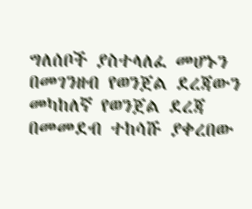ግለሰቦች ያስተላለፈ መሆኑን በመገንዘብ የወንጀል ደረጃውን መካከለኛ የወንጀል ደረጃ በመመደብ ተከሳሹ ያቀረበው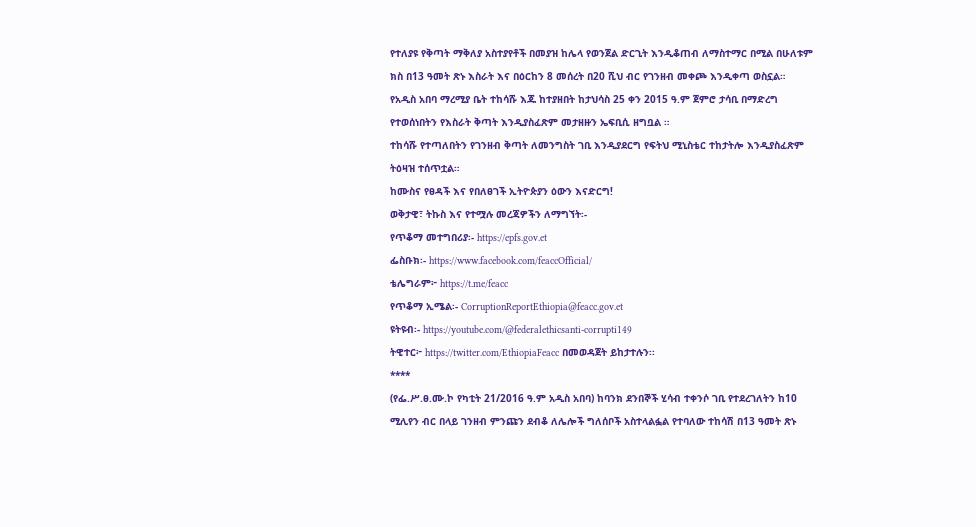የተለያዩ የቅጣት ማቅለያ አስተያየቶች በመያዝ ከሌላ የወንጀል ድርጊት እንዲቆጠብ ለማስተማር በሚል በሁለቱም ክስ በ13 ዓመት ጽኑ እስራት እና በዕርከን 8 መሰረት በ20 ሺህ ብር የገንዘብ መቀጮ እንዲቀጣ ወስኗል።
የአዲስ አበባ ማረሚያ ቤት ተከሳሹ እጁ ከተያዘበት ከታህሳስ 25 ቀን 2015 ዓ.ም ጀምሮ ታሳቢ በማድረግ የተወሰነበትን የእስራት ቅጣት እንዲያስፈጽም መታዘዙን ኤፍቢሲ ዘግቧል ።
ተከሳሹ የተጣለበትን የገንዘብ ቅጣት ለመንግስት ገቢ እንዲያደርግ የፍትህ ሚኒስቴር ተከታትሎ እንዲያስፈጽም ትዕዛዝ ተሰጥቷል።
ከሙስና የፀዳች እና የበለፀገች ኢትዮጵያን ዕውን እናድርግ!
ወቅታዊ፣ ትኩስ እና የተሟሉ መረጃዎችን ለማግኘት፡-
የጥቆማ መተግበሪያ፡- https://epfs.gov.et
ፌስቡክ፡- https://www.facebook.com/feaccOfficial/
ቴሌግራም፦ https://t.me/feacc
የጥቆማ ኢሜል፡- CorruptionReportEthiopia@feacc.gov.et
ዩትዩብ፡- https://youtube.com/@federalethicsanti-corrupti149
ትዊተር፦ https://twitter.com/EthiopiaFeacc በመወዳጀት ይከታተሉን፡፡
****
(የፌ.ሥ.ፀ.ሙ.ኮ የካቲት 21/2016 ዓ.ም አዲስ አበባ) ከባንክ ደንበኞች ሂሳብ ተቀንሶ ገቢ የተደረገለትን ከ10 ሚሊየን ብር በላይ ገንዘብ ምንጩን ደብቆ ለሌሎች ግለሰቦች አስተላልፏል የተባለው ተከሳሽ በ13 ዓመት ጽኑ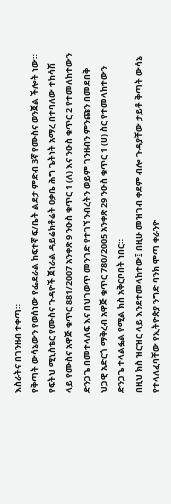እስራትና በገንዘብ ተቀጣ።
የቅጣት ውሳኔውን የወሰነው የፌደራል ከፍተኛ ፍ/ቤት ልደታ ምድብ 3ኛ የሙስና ወንጀል ችሎት ነው።
የፍትህ ሚኒስቴር የሙስና ጉዳዮች ጀነራል ዳይሬክቶሬት ዐቃቤ ሕግ ጌትነት አማረ በተባለው ተከሳሽ ላይ የሙስና አዋጅ ቁጥር 881/2007 አንቀጽ 9 ንዑስ ቁጥር 1 (ለ) እና ንዑስ ቁጥር 2 የተመለከተውን ድንጋጌ በመተላለፍ እና በህገወጥ መንገድ የተገኘ ንብረትን ወይም ገንዘብን ምንጩን በመደበቅ ህጋዊ አድርጎ ማቅረብ አዋጅ ቁጥር 780/2005 አንቀጽ 29 ንዑስ ቁጥር 1 (ሀ) ስር የተመላከተውን ድንጋጌ ተላልፏል የሚል ክስ አቅርቦበት ነበር።
በዚህ ክስ ዝርዝር ላይ እንደተመላከተው፤ በዚሁ መዝገብ ቀደም ብሎ ጉዳያቸው ታይቶ ቅጣት ውሳኔ የተላለፈባቸው የኢትዮጵያ ንግድ ባንክ ሞጣ ቀራንዮ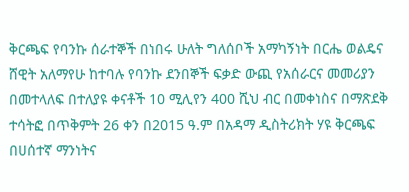ቅርጫፍ የባንኩ ሰራተኞች በነበሩ ሁለት ግለሰቦች አማካኝነት በርሔ ወልዴና ሸዊት አለማየሁ ከተባሉ የባንኩ ደንበኞች ፍቃድ ውጪ የአሰራርና መመሪያን በመተላለፍ በተለያዩ ቀናቶች 10 ሚሊየን 400 ሺህ ብር በመቀነስና በማጽደቅ ተሳትፎ በጥቅምት 26 ቀን በ2015 ዓ.ም በአዳማ ዲስትሪክት ሃዩ ቅርጫፍ በሀሰተኛ ማንነትና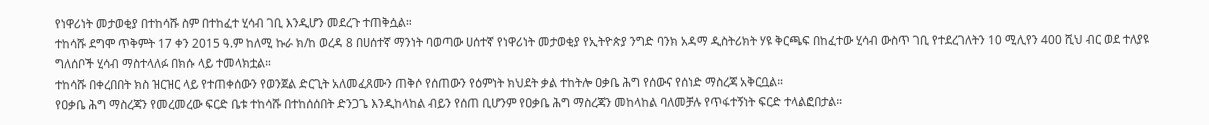የነዋሪነት መታወቂያ በተከሳሹ ስም በተከፈተ ሂሳብ ገቢ እንዲሆን መደረጉ ተጠቅሷል።
ተከሳሹ ደግሞ ጥቅምት 17 ቀን 2015 ዓ.ም ከለሚ ኩራ ክ/ከ ወረዳ 8 በሀሰተኛ ማንነት ባወጣው ሀሰተኛ የነዋሪነት መታወቂያ የኢትዮጵያ ንግድ ባንክ አዳማ ዲስትሪክት ሃዩ ቅርጫፍ በከፈተው ሂሳብ ውስጥ ገቢ የተደረገለትን 10 ሚሊየን 400 ሺህ ብር ወደ ተለያዩ ግለሰቦች ሂሳብ ማስተላለፉ በክሱ ላይ ተመላክቷል።
ተከሳሹ በቀረበበት ክስ ዝርዝር ላይ የተጠቀሰውን የወንጀል ድርጊት አለመፈጸሙን ጠቅሶ የሰጠውን የዕምነት ክህደት ቃል ተከትሎ ዐቃቤ ሕግ የሰውና የሰነድ ማስረጃ አቅርቧል።
የዐቃቤ ሕግ ማስረጃን የመረመረው ፍርድ ቤቱ ተከሳሹ በተከሰሰበት ድንጋጌ እንዲከላከል ብይን የሰጠ ቢሆንም የዐቃቤ ሕግ ማስረጃን መከላከል ባለመቻሉ የጥፋተኝነት ፍርድ ተላልፎበታል።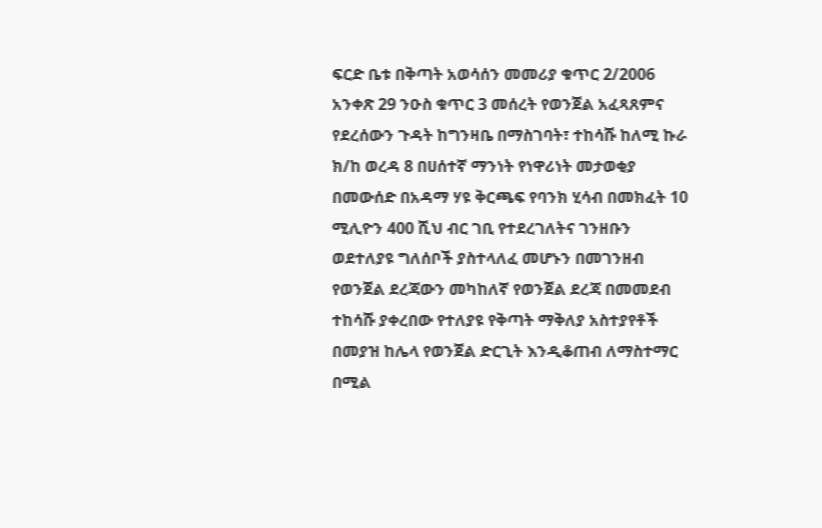ፍርድ ቤቱ በቅጣት አወሳሰን መመሪያ ቁጥር 2/2006 አንቀጽ 29 ንዑስ ቁጥር 3 መሰረት የወንጀል አፈጻጸምና የደረሰውን ጉዳት ከግንዛቤ በማስገባት፣ ተከሳሹ ከለሚ ኩራ ክ/ከ ወረዳ 8 በሀሰተኛ ማንነት የነዋሪነት መታወቂያ በመውሰድ በአዳማ ሃዩ ቅርጫፍ የባንክ ሂሳብ በመክፈት 10 ሚሊዮን 400 ሺህ ብር ገቢ የተደረገለትና ገንዘቡን ወደተለያዩ ግለሰቦች ያስተላለፈ መሆኑን በመገንዘብ የወንጀል ደረጃውን መካከለኛ የወንጀል ደረጃ በመመደብ ተከሳሹ ያቀረበው የተለያዩ የቅጣት ማቅለያ አስተያየቶች በመያዝ ከሌላ የወንጀል ድርጊት እንዲቆጠብ ለማስተማር በሚል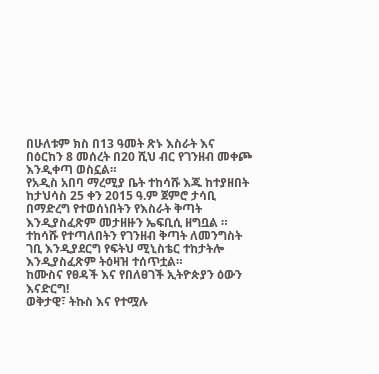በሁለቱም ክስ በ13 ዓመት ጽኑ እስራት እና በዕርከን 8 መሰረት በ20 ሺህ ብር የገንዘብ መቀጮ እንዲቀጣ ወስኗል።
የአዲስ አበባ ማረሚያ ቤት ተከሳሹ እጁ ከተያዘበት ከታህሳስ 25 ቀን 2015 ዓ.ም ጀምሮ ታሳቢ በማድረግ የተወሰነበትን የእስራት ቅጣት እንዲያስፈጽም መታዘዙን ኤፍቢሲ ዘግቧል ።
ተከሳሹ የተጣለበትን የገንዘብ ቅጣት ለመንግስት ገቢ እንዲያደርግ የፍትህ ሚኒስቴር ተከታትሎ እንዲያስፈጽም ትዕዛዝ ተሰጥቷል።
ከሙስና የፀዳች እና የበለፀገች ኢትዮጵያን ዕውን እናድርግ!
ወቅታዊ፣ ትኩስ እና የተሟሉ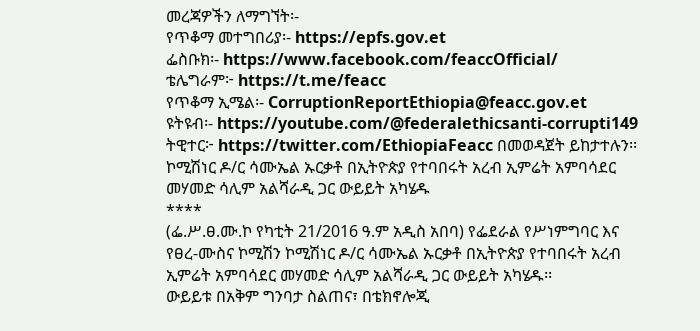መረጃዎችን ለማግኘት፡-
የጥቆማ መተግበሪያ፡- https://epfs.gov.et
ፌስቡክ፡- https://www.facebook.com/feaccOfficial/
ቴሌግራም፦ https://t.me/feacc
የጥቆማ ኢሜል፡- CorruptionReportEthiopia@feacc.gov.et
ዩትዩብ፡- https://youtube.com/@federalethicsanti-corrupti149
ትዊተር፦ https://twitter.com/EthiopiaFeacc በመወዳጀት ይከታተሉን፡፡
ኮሚሽነር ዶ/ር ሳሙኤል ኡርቃቶ በኢትዮጵያ የተባበሩት አረብ ኢምሬት አምባሳደር መሃመድ ሳሊም አልሻራዲ ጋር ውይይት አካሄዱ
****
(ፌ.ሥ.ፀ.ሙ.ኮ የካቲት 21/2016 ዓ.ም አዲስ አበባ) የፌደራል የሥነምግባር እና የፀረ-ሙስና ኮሚሽን ኮሚሽነር ዶ/ር ሳሙኤል ኡርቃቶ በኢትዮጵያ የተባበሩት አረብ ኢምሬት አምባሳደር መሃመድ ሳሊም አልሻራዲ ጋር ውይይት አካሄዱ፡፡
ውይይቱ በአቅም ግንባታ ስልጠና፣ በቴክኖሎጂ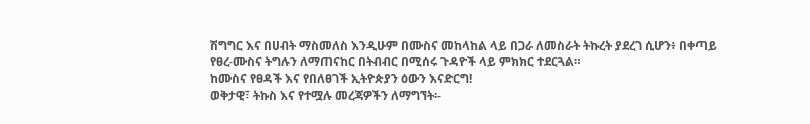ሽግግር እና በሀብት ማስመለስ እንዲሁም በሙስና መከላከል ላይ በጋራ ለመስራት ትኩረት ያደረገ ሲሆን፥ በቀጣይ የፀረ-ሙስና ትግሉን ለማጠናከር በትብብር በሚሰሩ ጉዳዮች ላይ ምክክር ተደርጓል።
ከሙስና የፀዳች እና የበለፀገች ኢትዮጵያን ዕውን እናድርግ!
ወቅታዊ፣ ትኩስ እና የተሟሉ መረጃዎችን ለማግኘት፡-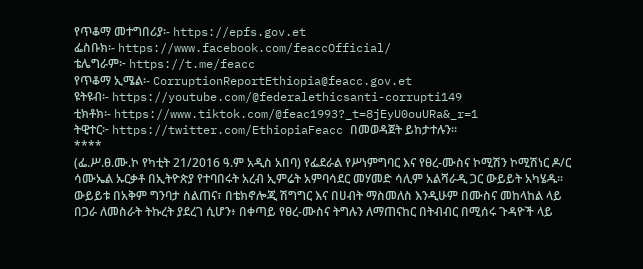የጥቆማ መተግበሪያ፡- https://epfs.gov.et
ፌስቡክ፡- https://www.facebook.com/feaccOfficial/
ቴሌግራም፦ https://t.me/feacc
የጥቆማ ኢሜል፡- CorruptionReportEthiopia@feacc.gov.et
ዩትዩብ፡- https://youtube.com/@federalethicsanti-corrupti149
ቲክቶክ፡- https://www.tiktok.com/@feac1993?_t=8jEyU0ouURa&_r=1
ትዊተር፦ https://twitter.com/EthiopiaFeacc በመወዳጀት ይከታተሉን፡፡
****
(ፌ.ሥ.ፀ.ሙ.ኮ የካቲት 21/2016 ዓ.ም አዲስ አበባ) የፌደራል የሥነምግባር እና የፀረ-ሙስና ኮሚሽን ኮሚሽነር ዶ/ር ሳሙኤል ኡርቃቶ በኢትዮጵያ የተባበሩት አረብ ኢምሬት አምባሳደር መሃመድ ሳሊም አልሻራዲ ጋር ውይይት አካሄዱ፡፡
ውይይቱ በአቅም ግንባታ ስልጠና፣ በቴክኖሎጂ ሽግግር እና በሀብት ማስመለስ እንዲሁም በሙስና መከላከል ላይ በጋራ ለመስራት ትኩረት ያደረገ ሲሆን፥ በቀጣይ የፀረ-ሙስና ትግሉን ለማጠናከር በትብብር በሚሰሩ ጉዳዮች ላይ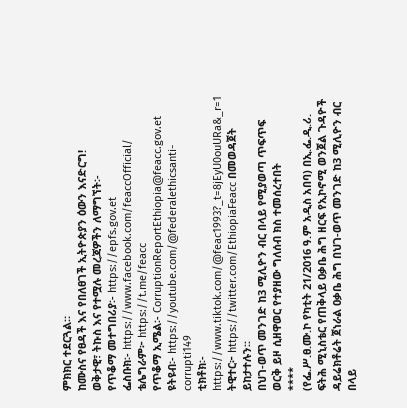ምክክር ተደርጓል።
ከሙስና የፀዳች እና የበለፀገች ኢትዮጵያን ዕውን እናድርግ!
ወቅታዊ፣ ትኩስ እና የተሟሉ መረጃዎችን ለማግኘት፡-
የጥቆማ መተግበሪያ፡- https://epfs.gov.et
ፌስቡክ፡- https://www.facebook.com/feaccOfficial/
ቴሌግራም፦ https://t.me/feacc
የጥቆማ ኢሜል፡- CorruptionReportEthiopia@feacc.gov.et
ዩትዩብ፡- https://youtube.com/@federalethicsanti-corrupti149
ቲክቶክ፡- https://www.tiktok.com/@feac1993?_t=8jEyU0ouURa&_r=1
ትዊተር፦ https://twitter.com/EthiopiaFeacc በመወዳጀት ይከታተሉን፡፡
በህገ-ወጥ መንገድ ከ3 ሚሊዮን ብር በላይ የሚያወጣ ጥፍጥፍ ወርቅ ይዞ ሲዘዋወር የተያዘው ግለሰብ ክስ ተመሰረተበት
****
(የፌ.ሥ.ፀ.ሙ.ኮ የካቲት 21/2016 ዓ.ም አዲስ አበባ) በኢ.ፌ.ዲ.ሪ. ፍትሕ ሚኒስቴር የጠቅላይ ዐቃቤ ሕግ ዘርፍ የኢኮኖሚ ወንጀል ጉዳዮች ዳይሬክቶሬት ጀነራል ዐቃቤ ሕግ በህገ-ወጥ መንገድ ከ3 ሚሊዮን ብር በላይ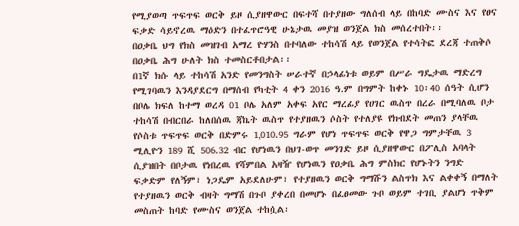የሚያወጣ ጥፍጥፍ ወርቅ ይዞ ሲያዘዋውር በፍተሻ በተያዘው ግለሰብ ላይ በከባድ ሙስና እና የፀና ፍቃድ ሳይኖረዉ ማዕድን በተፈጥሮዓዊ ሁኔታዉ መያዝ ወንጀል ክስ መሰረተበት፡፡
በዐቃቤ ህግ የክስ መዝገብ አማረ ዮሃንስ በተባለው ተከሳሽ ላይ የወንጀል የተሳትፎ ደረጃ ተጠቅሶ በዐቃቤ ሕግ ሁለት ክስ ተመስርቶበታል፡፡
በ1ኛ ክሱ ላይ ተከሳሽ አንድ የመንግስት ሠራተኛ በኃላፊነቱ ወይም በሥራ ግዴታዉ ማድረግ የሚገባዉን እንዳያደርግ በማሰብ የካቲት 4 ቀን 2016 ዓ.ም በግምት ከቀኑ 10፡40 ሰዓት ሲሆን በቦሌ ክፍለ ከተማ ወረዳ 01 ቦሌ አለም አቀፍ አየር ማረፊያ የሀገር ዉስጥ በረራ በሚባለዉ ቦታ ተከሳሽ በብርበራ ከለበሰዉ ጃኬት ዉስጥ የተያዘዉን ሶስት የተለያዩ የክብደት መጠን ያላቸዉ የሶስቱ ጥፍጥፍ ወርቅ በድምሩ 1‚010.95 ግራም የሆነ ጥፍጥፍ ወርቅ የዋጋ ግምታቸዉ 3 ሚሊዮን 189 ሺ 506.32 ብር የሆነዉን በህገ-ወጥ መንገድ ይዞ ሲያዘዋውር በፖሊስ አባላት ሲያዝበት በቦታዉ የነበረዉ የሻምበል አዛዥ የሆነዉን የዐቃቤ ሕግ ምስክር የሆኑትን ንግድ ፍቃድም የለኝም፣ ነጋዴም አይደለሁም፣ የተያዘዉን ወርቅ ግማሹን ልስጥክ እና ልቀቀኝ በማለት የተያዘዉን ወርቅ ብዛት ግማሽ በጉቦ ያቀረበ በመሆኑ በፈፀመው ጉቦ ወይም ተገቢ ያልሆነ ጥቅም መስጠት ከባድ የሙስና ወንጀል ተከሷል፡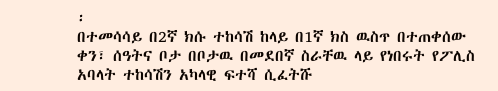፡
በተመሳሳይ በ2ኛ ክሱ ተከሳሽ ከላይ በ1ኛ ክስ ዉስጥ በተጠቀሰው ቀን፣ ሰዓትና ቦታ በቦታዉ በመደበኛ ስራቸዉ ላይ የነበሩት የፖሊስ አባላት ተከሳሽን አካላዊ ፍተሻ ሲፈትሹ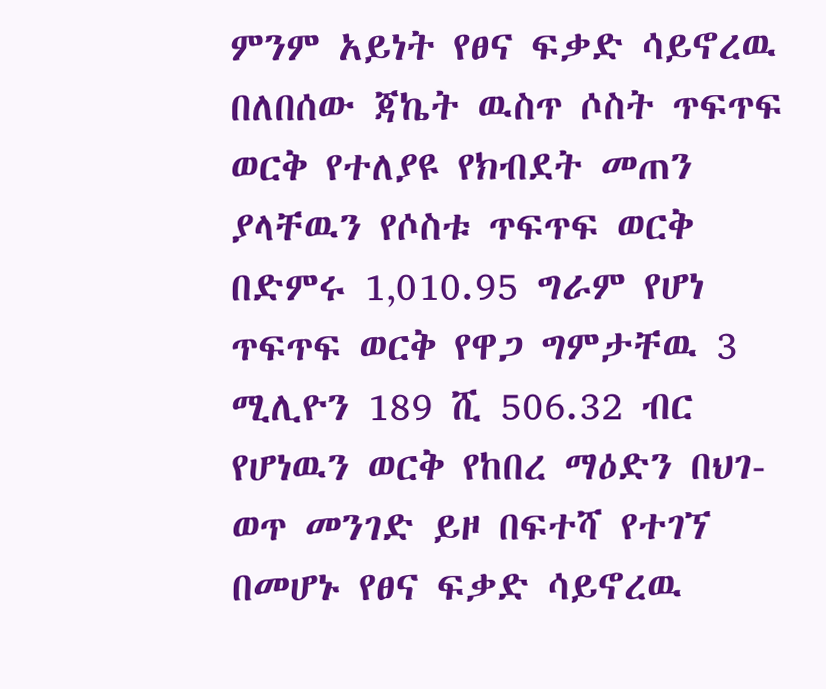ምንም አይነት የፀና ፍቃድ ሳይኖረዉ በለበሰው ጃኬት ዉስጥ ሶስት ጥፍጥፍ ወርቅ የተለያዩ የክብደት መጠን ያላቸዉን የሶስቱ ጥፍጥፍ ወርቅ በድምሩ 1‚010.95 ግራም የሆነ ጥፍጥፍ ወርቅ የዋጋ ግምታቸዉ 3 ሚሊዮን 189 ሺ 506.32 ብር የሆነዉን ወርቅ የከበረ ማዕድን በህገ-ወጥ መንገድ ይዞ በፍተሻ የተገኘ በመሆኑ የፀና ፍቃድ ሳይኖረዉ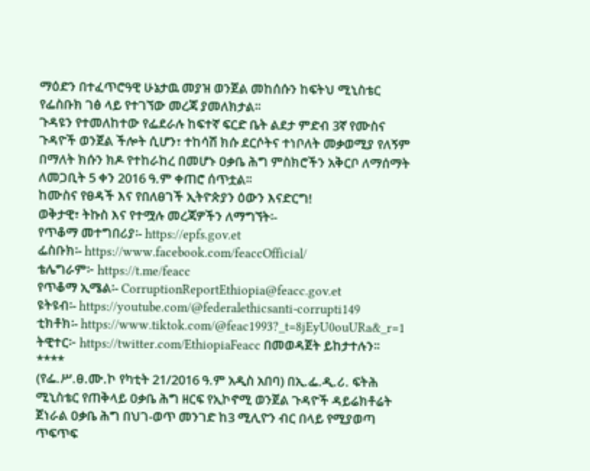ማዕድን በተፈጥሮዓዊ ሁኔታዉ መያዝ ወንጀል መከሰሱን ከፍትህ ሚኒስቴር የፌስቡክ ገፅ ላይ የተገኘው መረጃ ያመለክታል፡፡
ጉዳዩን የተመለከተው የፌደራሉ ከፍተኛ ፍርድ ቤት ልደታ ምድብ 3ኛ የሙስና ጉዳዮች ወንጀል ችሎት ሲሆን፣ ተከሳሽ ክሱ ደርሶትና ተነቦለት መቃወሚያ የለኝም በማለት ክሱን ክዶ የተከራከረ በመሆኑ ዐቃቤ ሕግ ምስክሮችን አቅርቦ ለማሰማት ለመጋቢት 5 ቀን 2016 ዓ.ም ቀጠሮ ሰጥቷል፡፡
ከሙስና የፀዳች እና የበለፀገች ኢትዮጵያን ዕውን እናድርግ!
ወቅታዊ፣ ትኩስ እና የተሟሉ መረጃዎችን ለማግኘት፡-
የጥቆማ መተግበሪያ፡- https://epfs.gov.et
ፌስቡክ፡- https://www.facebook.com/feaccOfficial/
ቴሌግራም፦ https://t.me/feacc
የጥቆማ ኢሜል፡- CorruptionReportEthiopia@feacc.gov.et
ዩትዩብ፡- https://youtube.com/@federalethicsanti-corrupti149
ቲክቶክ፡- https://www.tiktok.com/@feac1993?_t=8jEyU0ouURa&_r=1
ትዊተር፦ https://twitter.com/EthiopiaFeacc በመወዳጀት ይከታተሉን፡፡
****
(የፌ.ሥ.ፀ.ሙ.ኮ የካቲት 21/2016 ዓ.ም አዲስ አበባ) በኢ.ፌ.ዲ.ሪ. ፍትሕ ሚኒስቴር የጠቅላይ ዐቃቤ ሕግ ዘርፍ የኢኮኖሚ ወንጀል ጉዳዮች ዳይሬክቶሬት ጀነራል ዐቃቤ ሕግ በህገ-ወጥ መንገድ ከ3 ሚሊዮን ብር በላይ የሚያወጣ ጥፍጥፍ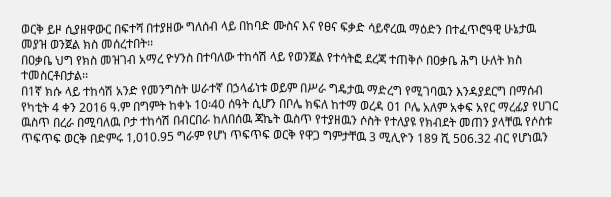ወርቅ ይዞ ሲያዘዋውር በፍተሻ በተያዘው ግለሰብ ላይ በከባድ ሙስና እና የፀና ፍቃድ ሳይኖረዉ ማዕድን በተፈጥሮዓዊ ሁኔታዉ መያዝ ወንጀል ክስ መሰረተበት፡፡
በዐቃቤ ህግ የክስ መዝገብ አማረ ዮሃንስ በተባለው ተከሳሽ ላይ የወንጀል የተሳትፎ ደረጃ ተጠቅሶ በዐቃቤ ሕግ ሁለት ክስ ተመስርቶበታል፡፡
በ1ኛ ክሱ ላይ ተከሳሽ አንድ የመንግስት ሠራተኛ በኃላፊነቱ ወይም በሥራ ግዴታዉ ማድረግ የሚገባዉን እንዳያደርግ በማሰብ የካቲት 4 ቀን 2016 ዓ.ም በግምት ከቀኑ 10፡40 ሰዓት ሲሆን በቦሌ ክፍለ ከተማ ወረዳ 01 ቦሌ አለም አቀፍ አየር ማረፊያ የሀገር ዉስጥ በረራ በሚባለዉ ቦታ ተከሳሽ በብርበራ ከለበሰዉ ጃኬት ዉስጥ የተያዘዉን ሶስት የተለያዩ የክብደት መጠን ያላቸዉ የሶስቱ ጥፍጥፍ ወርቅ በድምሩ 1‚010.95 ግራም የሆነ ጥፍጥፍ ወርቅ የዋጋ ግምታቸዉ 3 ሚሊዮን 189 ሺ 506.32 ብር የሆነዉን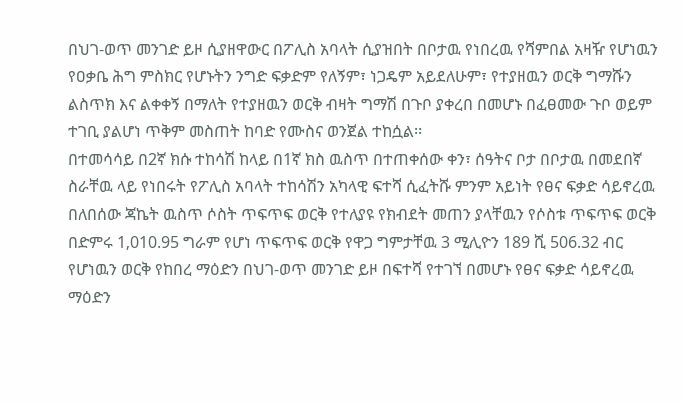በህገ-ወጥ መንገድ ይዞ ሲያዘዋውር በፖሊስ አባላት ሲያዝበት በቦታዉ የነበረዉ የሻምበል አዛዥ የሆነዉን የዐቃቤ ሕግ ምስክር የሆኑትን ንግድ ፍቃድም የለኝም፣ ነጋዴም አይደለሁም፣ የተያዘዉን ወርቅ ግማሹን ልስጥክ እና ልቀቀኝ በማለት የተያዘዉን ወርቅ ብዛት ግማሽ በጉቦ ያቀረበ በመሆኑ በፈፀመው ጉቦ ወይም ተገቢ ያልሆነ ጥቅም መስጠት ከባድ የሙስና ወንጀል ተከሷል፡፡
በተመሳሳይ በ2ኛ ክሱ ተከሳሽ ከላይ በ1ኛ ክስ ዉስጥ በተጠቀሰው ቀን፣ ሰዓትና ቦታ በቦታዉ በመደበኛ ስራቸዉ ላይ የነበሩት የፖሊስ አባላት ተከሳሽን አካላዊ ፍተሻ ሲፈትሹ ምንም አይነት የፀና ፍቃድ ሳይኖረዉ በለበሰው ጃኬት ዉስጥ ሶስት ጥፍጥፍ ወርቅ የተለያዩ የክብደት መጠን ያላቸዉን የሶስቱ ጥፍጥፍ ወርቅ በድምሩ 1‚010.95 ግራም የሆነ ጥፍጥፍ ወርቅ የዋጋ ግምታቸዉ 3 ሚሊዮን 189 ሺ 506.32 ብር የሆነዉን ወርቅ የከበረ ማዕድን በህገ-ወጥ መንገድ ይዞ በፍተሻ የተገኘ በመሆኑ የፀና ፍቃድ ሳይኖረዉ ማዕድን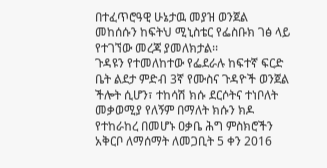በተፈጥሮዓዊ ሁኔታዉ መያዝ ወንጀል መከሰሱን ከፍትህ ሚኒስቴር የፌስቡክ ገፅ ላይ የተገኘው መረጃ ያመለክታል፡፡
ጉዳዩን የተመለከተው የፌደራሉ ከፍተኛ ፍርድ ቤት ልደታ ምድብ 3ኛ የሙስና ጉዳዮች ወንጀል ችሎት ሲሆን፣ ተከሳሽ ክሱ ደርሶትና ተነቦለት መቃወሚያ የለኝም በማለት ክሱን ክዶ የተከራከረ በመሆኑ ዐቃቤ ሕግ ምስክሮችን አቅርቦ ለማሰማት ለመጋቢት 5 ቀን 2016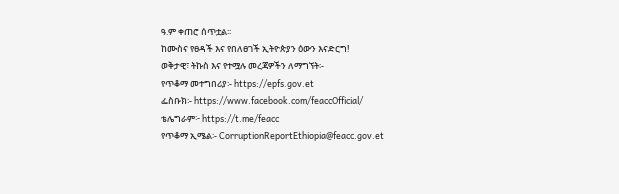ዓ.ም ቀጠሮ ሰጥቷል፡፡
ከሙስና የፀዳች እና የበለፀገች ኢትዮጵያን ዕውን እናድርግ!
ወቅታዊ፣ ትኩስ እና የተሟሉ መረጃዎችን ለማግኘት፡-
የጥቆማ መተግበሪያ፡- https://epfs.gov.et
ፌስቡክ፡- https://www.facebook.com/feaccOfficial/
ቴሌግራም፦ https://t.me/feacc
የጥቆማ ኢሜል፡- CorruptionReportEthiopia@feacc.gov.et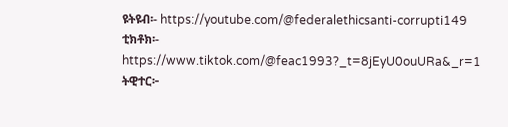ዩትዩብ፡- https://youtube.com/@federalethicsanti-corrupti149
ቲክቶክ፡- https://www.tiktok.com/@feac1993?_t=8jEyU0ouURa&_r=1
ትዊተር፦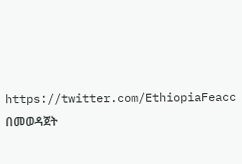https://twitter.com/EthiopiaFeacc በመወዳጀት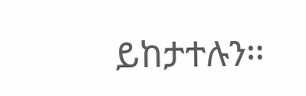ይከታተሉን፡፡